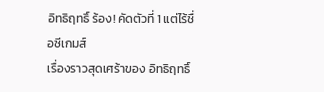อิทธิฤทธิ์ ร้อง! คัดตัวที่ 1 แต่ไร้ชื่อซีเกมส์
เรื่องราวสุดเศร้าของ อิทธิฤทธิ์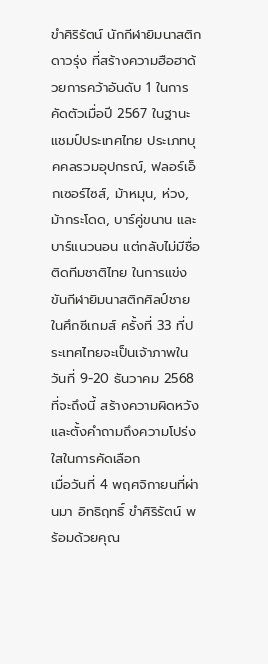ขำศิริรัตน์ นักกีฬายิมนาสติกดาวรุ่ง ที่สร้างความฮือฮาด้วยการคว้าอันดับ 1 ในการคัดตัวเมื่อปี 2567 ในฐานะแชมป์ประเทศไทย ประเภทบุคคลรวมอุปกรณ์, ฟลอร์เอ็กเซอร์ไซส์, ม้าหมุน, ห่วง, ม้ากระโดด, บาร์คู่ขนาน และบาร์แนวนอน แต่กลับไม่มีชื่อติดทีมชาติไทย ในการแข่งขันกีฬายิมนาสติกศิลป์ชาย ในศึกซีเกมส์ ครั้งที่ 33 ที่ประเทศไทยจะเป็นเจ้าภาพในวันที่ 9-20 ธันวาคม 2568 ที่จะถึงนี้ สร้างความผิดหวังและตั้งคำถามถึงความโปร่งใสในการคัดเลือก
เมื่อวันที่ 4 พฤศจิกายนที่ผ่านมา อิทธิฤทธิ์ ขำศิริรัตน์ พร้อมด้วยคุณ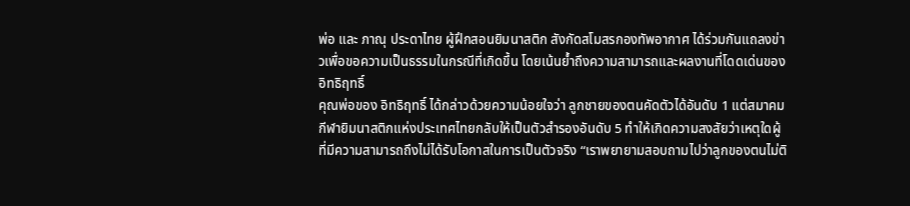พ่อ และ ภาณุ ประดาไทย ผู้ฝึกสอนยิมนาสติก สังกัดสโมสรกองทัพอากาศ ได้ร่วมกันแถลงข่าวเพื่อขอความเป็นธรรมในกรณีที่เกิดขึ้น โดยเน้นย้ำถึงความสามารถและผลงานที่โดดเด่นของ อิทธิฤทธิ์
คุณพ่อของ อิทธิฤทธิ์ ได้กล่าวด้วยความน้อยใจว่า ลูกชายของตนคัดตัวได้อันดับ 1 แต่สมาคมกีฬายิมนาสติกแห่งประเทศไทยกลับให้เป็นตัวสำรองอันดับ 5 ทำให้เกิดความสงสัยว่าเหตุใดผู้ที่มีความสามารถถึงไม่ได้รับโอกาสในการเป็นตัวจริง “เราพยายามสอบถามไปว่าลูกของตนไม่ติ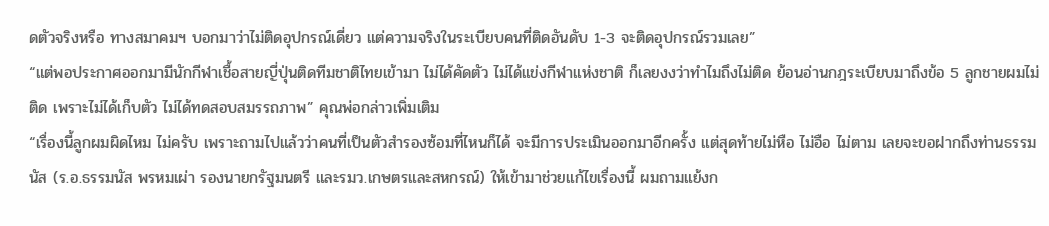ดตัวจริงหรือ ทางสมาคมฯ บอกมาว่าไม่ติดอุปกรณ์เดี่ยว แต่ความจริงในระเบียบคนที่ติดอันดับ 1-3 จะติดอุปกรณ์รวมเลย”
“แต่พอประกาศออกมามีนักกีฬาเชื้อสายญี่ปุ่นติดทีมชาติไทยเข้ามา ไม่ได้คัดตัว ไม่ได้แข่งกีฬาแห่งชาติ ก็เลยงงว่าทำไมถึงไม่ติด ย้อนอ่านกฎระเบียบมาถึงข้อ 5 ลูกชายผมไม่ติด เพราะไม่ได้เก็บตัว ไม่ได้ทดสอบสมรรถภาพ” คุณพ่อกล่าวเพิ่มเติม
“เรื่องนี้ลูกผมผิดไหม ไม่ครับ เพราะถามไปแล้วว่าคนที่เป็นตัวสำรองซ้อมที่ไหนก็ได้ จะมีการประเมินออกมาอีกครั้ง แต่สุดท้ายไม่หือ ไม่อือ ไม่ตาม เลยจะขอฝากถึงท่านธรรมนัส (ร.อ.ธรรมนัส พรหมเผ่า รองนายกรัฐมนตรี และรมว.เกษตรและสหกรณ์) ให้เข้ามาช่วยแก้ไขเรื่องนี้ ผมถามแย้งก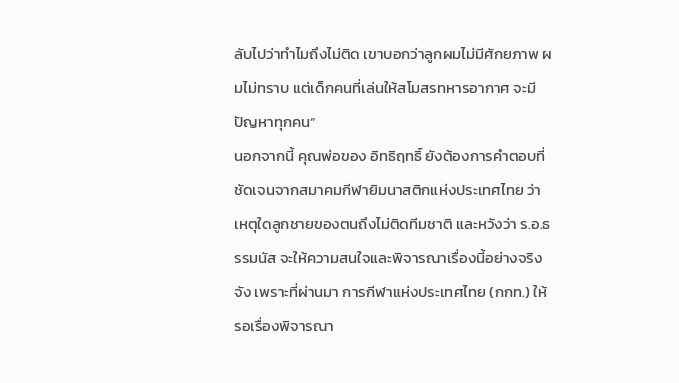ลับไปว่าทำไมถึงไม่ติด เขาบอกว่าลูกผมไม่มีศักยภาพ ผมไม่ทราบ แต่เด็กคนที่เล่นให้สโมสรทหารอากาศ จะมีปัญหาทุกคน”
นอกจากนี้ คุณพ่อของ อิทธิฤทธิ์ ยังต้องการคำตอบที่ชัดเจนจากสมาคมกีฬายิมนาสติกแห่งประเทศไทย ว่าเหตุใดลูกชายของตนถึงไม่ติดทีมชาติ และหวังว่า ร.อ.ธรรมนัส จะให้ความสนใจและพิจารณาเรื่องนี้อย่างจริงจัง เพราะที่ผ่านมา การกีฬาแห่งประเทศไทย (กกท.) ให้รอเรื่องพิจารณา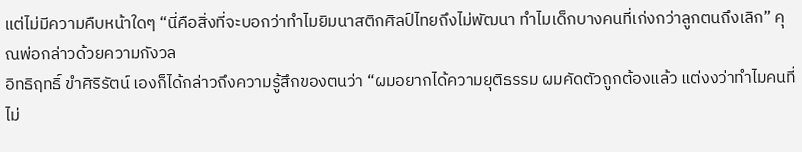แต่ไม่มีความคืบหน้าใดๆ “นี่คือสิ่งที่จะบอกว่าทำไมยิมนาสติกศิลป์ไทยถึงไม่พัฒนา ทำไมเด็กบางคนที่เก่งกว่าลูกตนถึงเลิก” คุณพ่อกล่าวด้วยความกังวล
อิทธิฤทธิ์ ขำศิริรัตน์ เองก็ได้กล่าวถึงความรู้สึกของตนว่า “ผมอยากได้ความยุติธรรม ผมคัดตัวถูกต้องแล้ว แต่งงว่าทำไมคนที่ไม่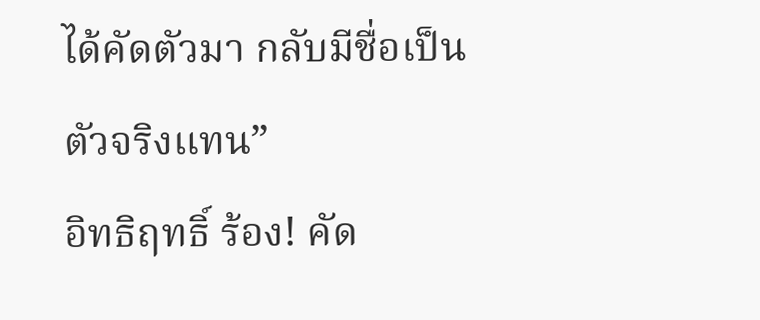ได้คัดตัวมา กลับมีชื่อเป็นตัวจริงแทน”
อิทธิฤทธิ์ ร้อง! คัด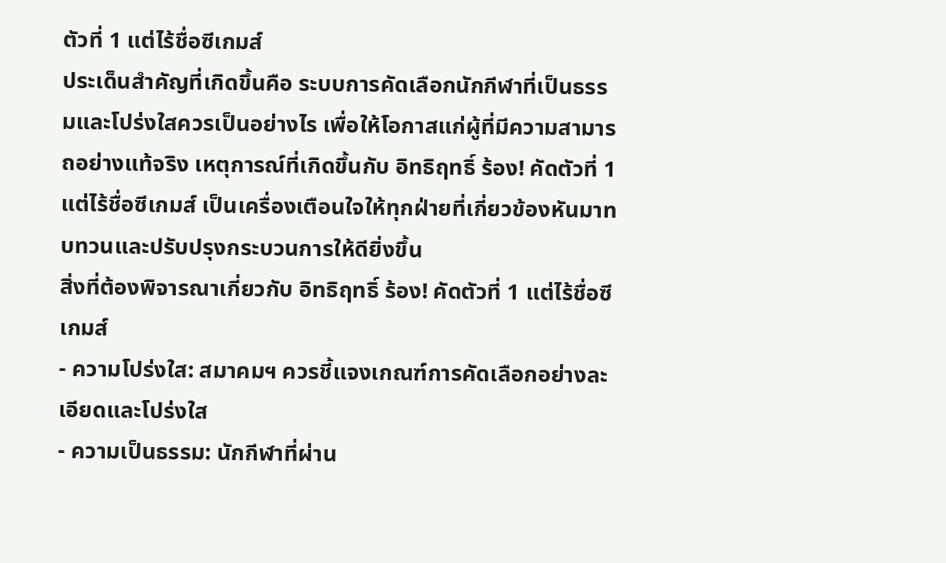ตัวที่ 1 แต่ไร้ชื่อซีเกมส์
ประเด็นสำคัญที่เกิดขึ้นคือ ระบบการคัดเลือกนักกีฬาที่เป็นธรรมและโปร่งใสควรเป็นอย่างไร เพื่อให้โอกาสแก่ผู้ที่มีความสามารถอย่างแท้จริง เหตุการณ์ที่เกิดขึ้นกับ อิทธิฤทธิ์ ร้อง! คัดตัวที่ 1 แต่ไร้ชื่อซีเกมส์ เป็นเครื่องเตือนใจให้ทุกฝ่ายที่เกี่ยวข้องหันมาทบทวนและปรับปรุงกระบวนการให้ดียิ่งขึ้น
สิ่งที่ต้องพิจารณาเกี่ยวกับ อิทธิฤทธิ์ ร้อง! คัดตัวที่ 1 แต่ไร้ชื่อซีเกมส์
- ความโปร่งใส: สมาคมฯ ควรชี้แจงเกณฑ์การคัดเลือกอย่างละเอียดและโปร่งใส
- ความเป็นธรรม: นักกีฬาที่ผ่าน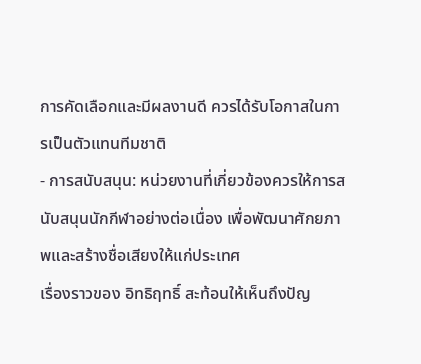การคัดเลือกและมีผลงานดี ควรได้รับโอกาสในการเป็นตัวแทนทีมชาติ
- การสนับสนุน: หน่วยงานที่เกี่ยวข้องควรให้การสนับสนุนนักกีฬาอย่างต่อเนื่อง เพื่อพัฒนาศักยภาพและสร้างชื่อเสียงให้แก่ประเทศ
เรื่องราวของ อิทธิฤทธิ์ สะท้อนให้เห็นถึงปัญ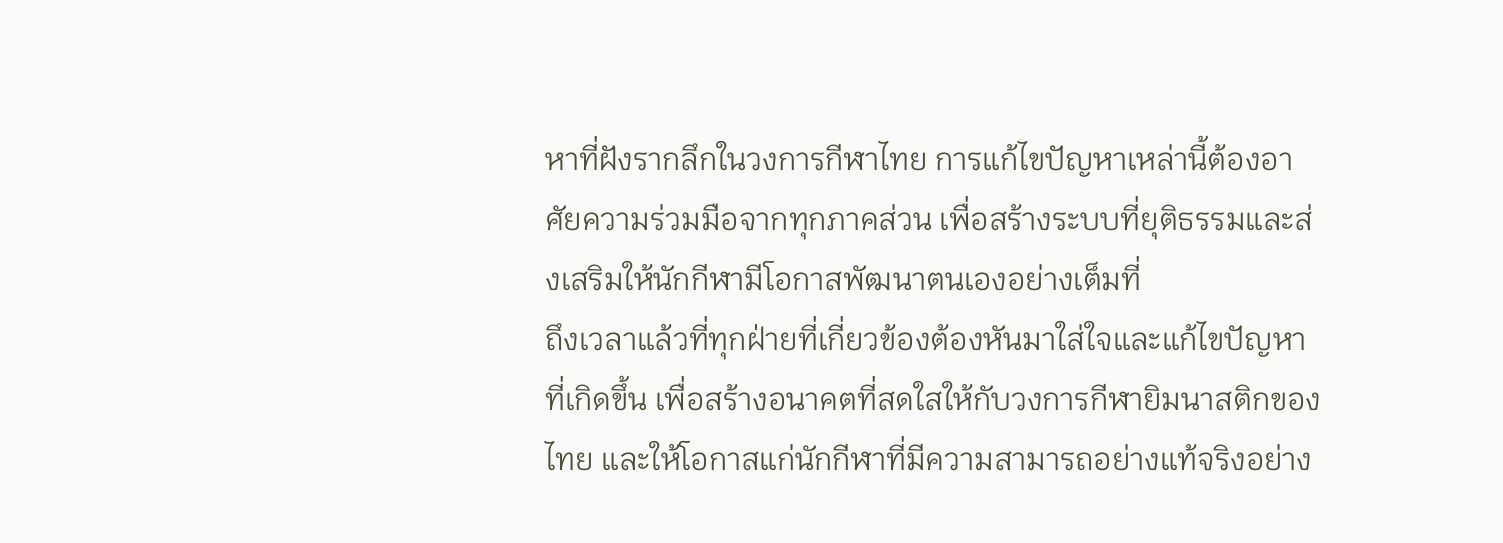หาที่ฝังรากลึกในวงการกีฬาไทย การแก้ไขปัญหาเหล่านี้ต้องอาศัยความร่วมมือจากทุกภาคส่วน เพื่อสร้างระบบที่ยุติธรรมและส่งเสริมให้นักกีฬามีโอกาสพัฒนาตนเองอย่างเต็มที่
ถึงเวลาแล้วที่ทุกฝ่ายที่เกี่ยวข้องต้องหันมาใส่ใจและแก้ไขปัญหาที่เกิดขึ้น เพื่อสร้างอนาคตที่สดใสให้กับวงการกีฬายิมนาสติกของไทย และให้โอกาสแก่นักกีฬาที่มีความสามารถอย่างแท้จริงอย่าง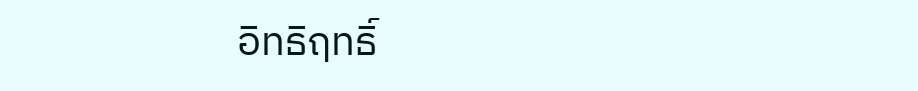อิทธิฤทธิ์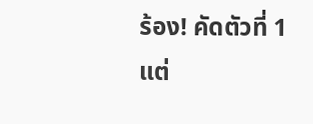ร้อง! คัดตัวที่ 1 แต่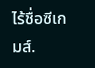ไร้ชื่อซีเกมส์.